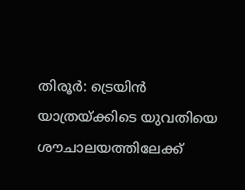തിരൂർ: ട്രെയിൻ യാത്രയ്ക്കിടെ യുവതിയെ ശൗചാലയത്തിലേക്ക്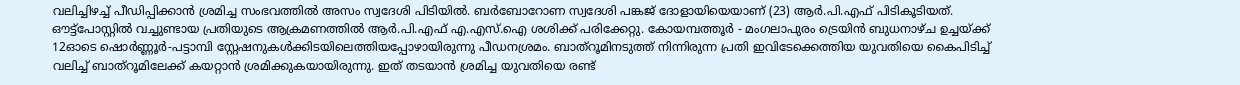വലിച്ചിഴച്ച് പീഡിപ്പിക്കാൻ ശ്രമിച്ച സംഭവത്തിൽ അസം സ്വദേശി പിടിയിൽ. ബർബോറോണ സ്വദേശി പങ്കജ് ദോളായിയെയാണ് (23) ആർ.പി.എഫ് പിടികൂടിയത്. ഔട്ട്പോസ്റ്റിൽ വച്ചുണ്ടായ പ്രതിയുടെ ആക്രമണത്തിൽ ആർ.പി.എഫ് എ.എസ്.ഐ ശശിക്ക് പരിക്കേറ്റു. കോയമ്പത്തൂർ - മംഗലാപുരം ട്രെയിൻ ബുധനാഴ്ച ഉച്ചയ്ക്ക് 12ഓടെ ഷൊർണ്ണൂർ-പട്ടാമ്പി സ്റ്റേഷനുകൾക്കിടയിലെത്തിയപ്പോഴായിരുന്നു പീഡനശ്രമം. ബാത്റൂമിനടുത്ത് നിന്നിരുന്ന പ്രതി ഇവിടേക്കെത്തിയ യുവതിയെ കൈപിടിച്ച് വലിച്ച് ബാത്റൂമിലേക്ക് കയറ്റാൻ ശ്രമിക്കുകയായിരുന്നു. ഇത് തടയാൻ ശ്രമിച്ച യുവതിയെ രണ്ട്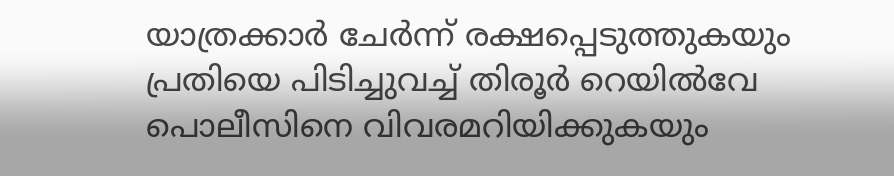യാത്രക്കാർ ചേർന്ന് രക്ഷപ്പെടുത്തുകയും പ്രതിയെ പിടിച്ചുവച്ച് തിരൂർ റെയിൽവേ പൊലീസിനെ വിവരമറിയിക്കുകയും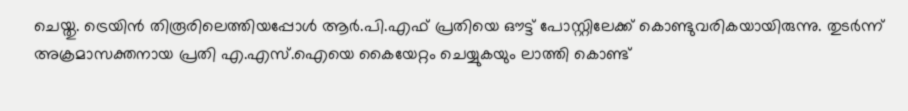ചെയ്തു. ട്രെയിൻ തിരൂരിലെത്തിയപ്പോൾ ആർ.പി.എഫ് പ്രതിയെ ഔട്ട് പോസ്റ്റിലേക്ക് കൊണ്ടുവരികയായിരുന്നു. തുടർന്ന് അക്രമാസക്തനായ പ്രതി എ.എസ്.ഐയെ കൈയേറ്റം ചെയ്യുകയും ലാത്തി കൊണ്ട്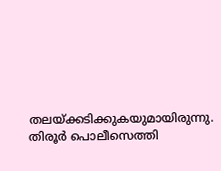തലയ്ക്കടിക്കുകയുമായിരുന്നു. തിരൂർ പൊലീസെത്തി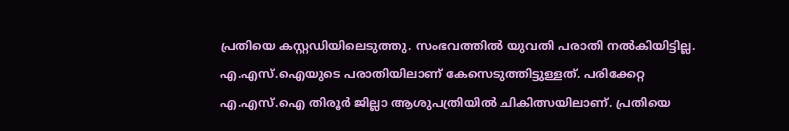പ്രതിയെ കസ്റ്റഡിയിലെടുത്തു. സംഭവത്തിൽ യുവതി പരാതി നൽകിയിട്ടില്ല. എ.എസ്.ഐയുടെ പരാതിയിലാണ് കേസെടുത്തിട്ടുള്ളത്. പരിക്കേറ്റ എ.എസ്.ഐ തിരൂർ ജില്ലാ ആശുപത്രിയിൽ ചികിത്സയിലാണ്. പ്രതിയെ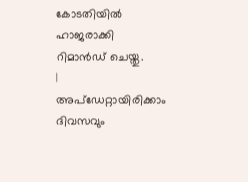കോടതിയിൽ ഹാജരാക്കി റിമാൻഡ് ചെയ്തു.
|
അപ്ഡേറ്റായിരിക്കാം ദിവസവും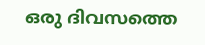ഒരു ദിവസത്തെ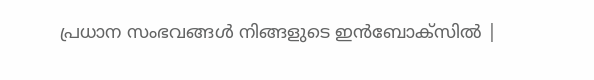പ്രധാന സംഭവങ്ങൾ നിങ്ങളുടെ ഇൻബോക്സിൽ |